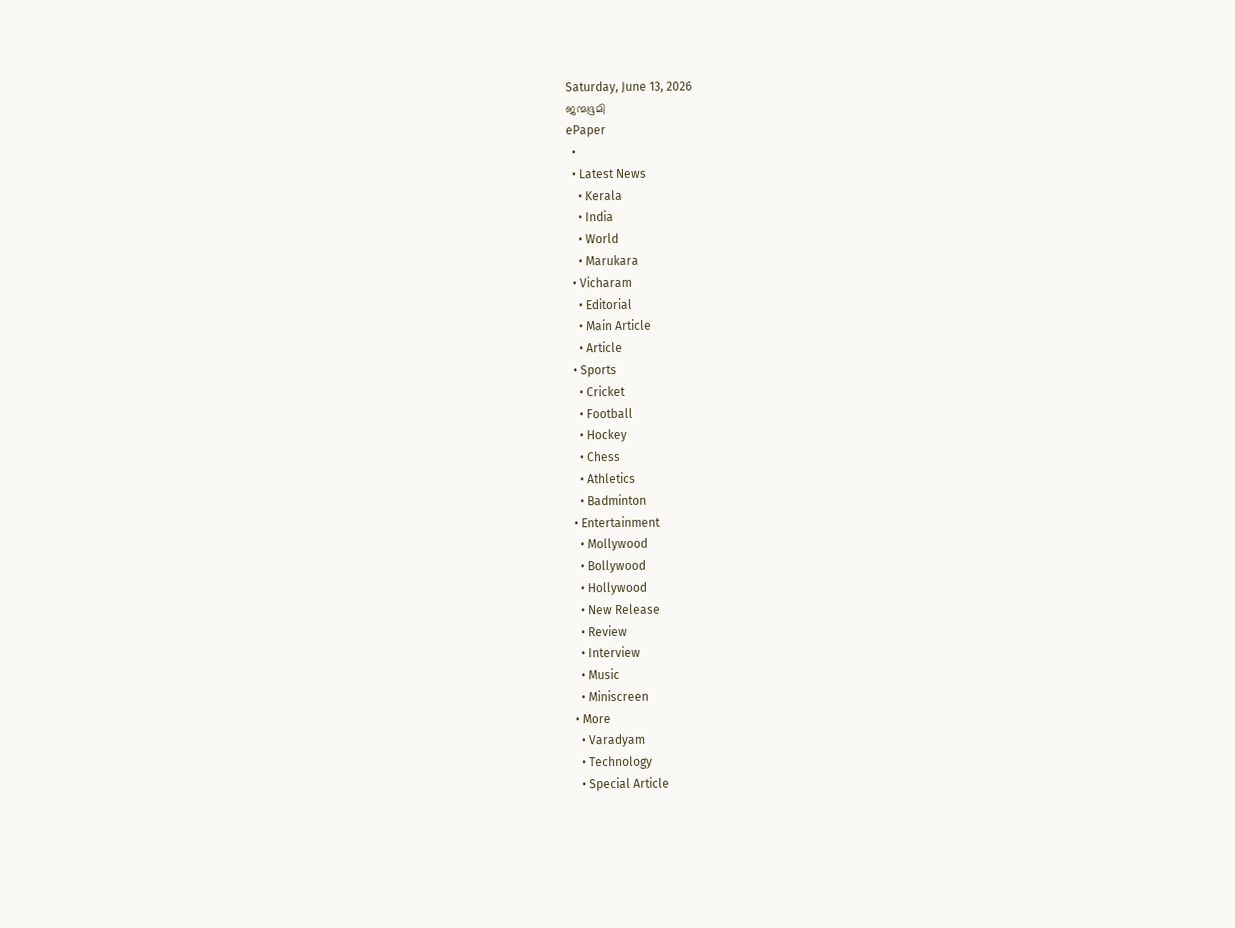Saturday, June 13, 2026
ജന്മഭൂമി
ePaper
  •
  • Latest News
    • Kerala
    • India
    • World
    • Marukara
  • Vicharam
    • Editorial
    • Main Article
    • Article
  • Sports
    • Cricket
    • Football
    • Hockey
    • Chess
    • Athletics
    • Badminton
  • Entertainment
    • Mollywood
    • Bollywood
    • Hollywood
    • New Release
    • Review
    • Interview
    • Music
    • Miniscreen
  • More
    • Varadyam
    • Technology
    • Special Article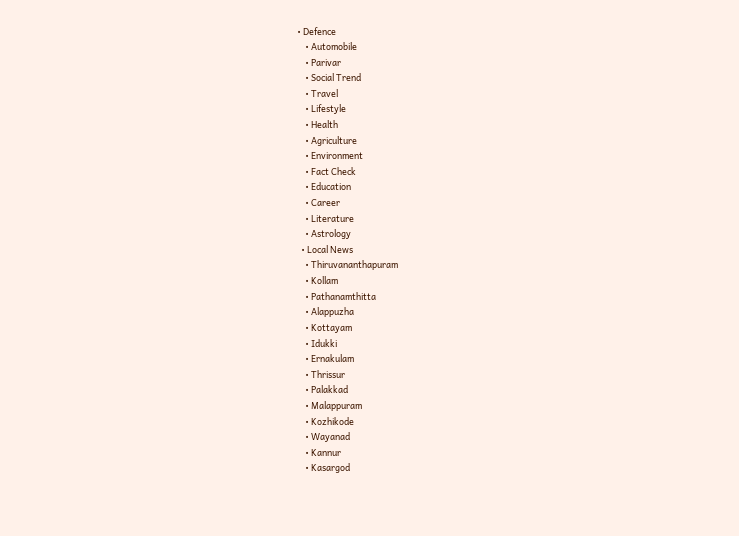• Defence
    • Automobile
    • Parivar
    • Social Trend
    • Travel
    • Lifestyle
    • Health
    • Agriculture
    • Environment
    • Fact Check
    • Education
    • Career
    • Literature
    • Astrology
  • Local News
    • Thiruvananthapuram
    • Kollam
    • Pathanamthitta
    • Alappuzha
    • Kottayam
    • Idukki
    • Ernakulam
    • Thrissur
    • Palakkad
    • Malappuram
    • Kozhikode
    • Wayanad
    • Kannur
    • Kasargod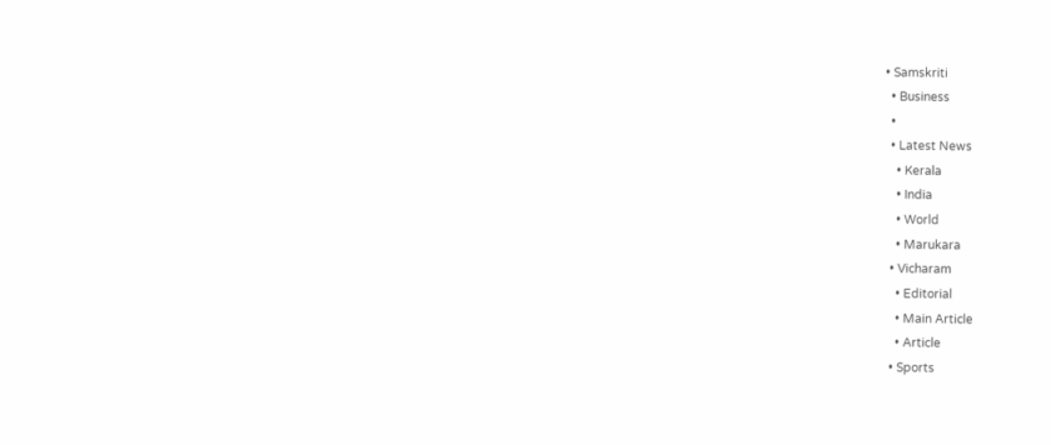• Samskriti
  • Business
  •
  • Latest News
    • Kerala
    • India
    • World
    • Marukara
  • Vicharam
    • Editorial
    • Main Article
    • Article
  • Sports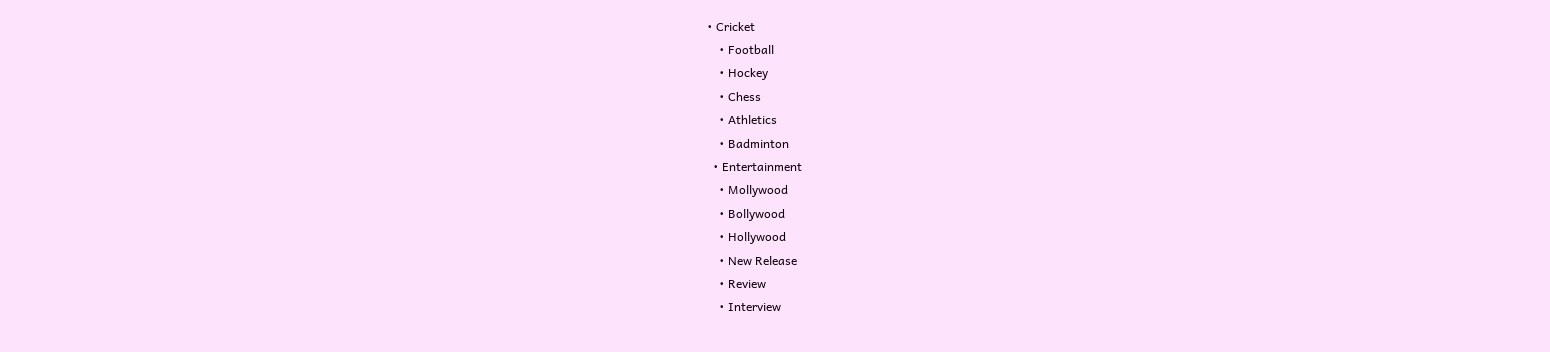• Cricket
    • Football
    • Hockey
    • Chess
    • Athletics
    • Badminton
  • Entertainment
    • Mollywood
    • Bollywood
    • Hollywood
    • New Release
    • Review
    • Interview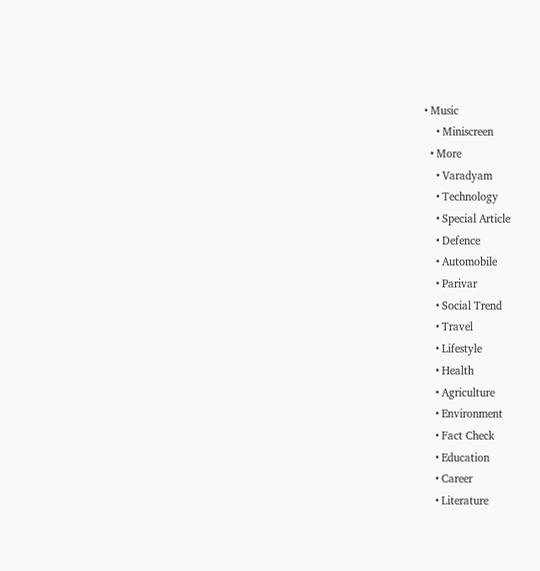• Music
    • Miniscreen
  • More
    • Varadyam
    • Technology
    • Special Article
    • Defence
    • Automobile
    • Parivar
    • Social Trend
    • Travel
    • Lifestyle
    • Health
    • Agriculture
    • Environment
    • Fact Check
    • Education
    • Career
    • Literature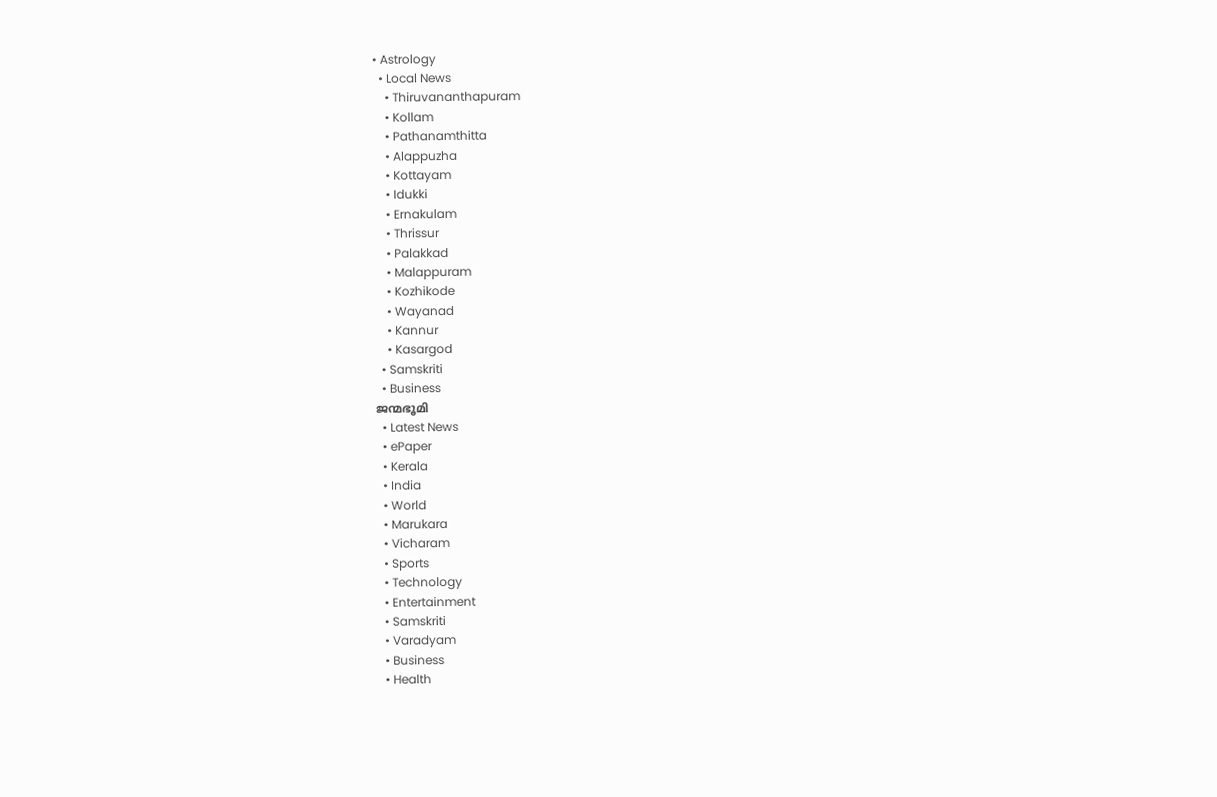• Astrology
  • Local News
    • Thiruvananthapuram
    • Kollam
    • Pathanamthitta
    • Alappuzha
    • Kottayam
    • Idukki
    • Ernakulam
    • Thrissur
    • Palakkad
    • Malappuram
    • Kozhikode
    • Wayanad
    • Kannur
    • Kasargod
  • Samskriti
  • Business
ജന്മഭൂമി
  • Latest News
  • ePaper
  • Kerala
  • India
  • World
  • Marukara
  • Vicharam
  • Sports
  • Technology
  • Entertainment
  • Samskriti
  • Varadyam
  • Business
  • Health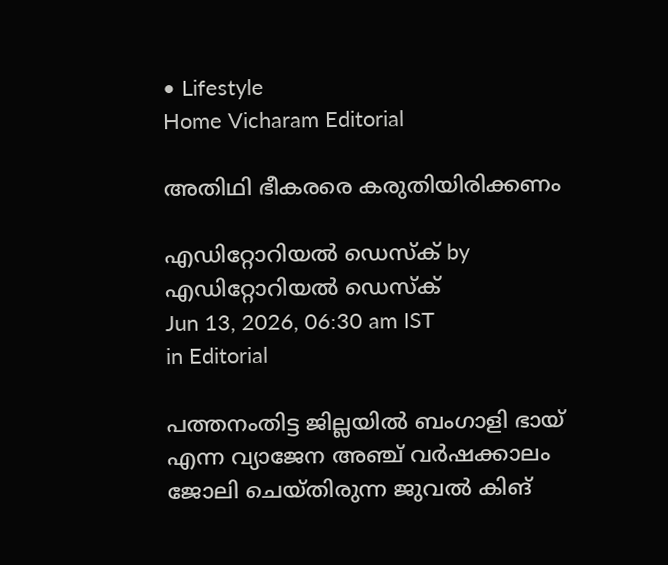• Lifestyle
Home Vicharam Editorial

അതിഥി ഭീകരരെ കരുതിയിരിക്കണം

എഡിറ്റോറിയൽ ഡെസ്ക് by എഡിറ്റോറിയൽ ഡെസ്ക്
Jun 13, 2026, 06:30 am IST
in Editorial

പത്തനംതിട്ട ജില്ലയില്‍ ബംഗാളി ഭായ് എന്ന വ്യാജേന അഞ്ച് വര്‍ഷക്കാലം ജോലി ചെയ്തിരുന്ന ജുവല്‍ കിങ്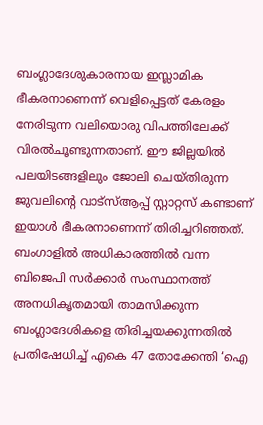ബംഗ്ലാദേശുകാരനായ ഇസ്ലാമിക ഭീകരനാണെന്ന് വെളിപ്പെട്ടത് കേരളം നേരിടുന്ന വലിയൊരു വിപത്തിലേക്ക് വിരല്‍ചൂണ്ടുന്നതാണ്. ഈ ജില്ലയില്‍ പലയിടങ്ങളിലും ജോലി ചെയ്തിരുന്ന ജുവലിന്റെ വാട്‌സ്ആപ്പ് സ്റ്റാറ്റസ് കണ്ടാണ് ഇയാള്‍ ഭീകരനാണെന്ന് തിരിച്ചറിഞ്ഞത്. ബംഗാളില്‍ അധികാരത്തില്‍ വന്ന ബിജെപി സര്‍ക്കാര്‍ സംസ്ഥാനത്ത് അനധികൃതമായി താമസിക്കുന്ന ബംഗ്ലാദേശികളെ തിരിച്ചയക്കുന്നതില്‍ പ്രതിഷേധിച്ച് എകെ 47 തോക്കേന്തി ‘ഐ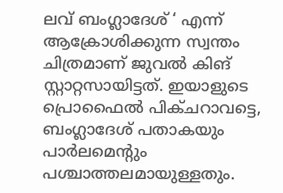ലവ് ബംഗ്ലാദേശ് ‘ എന്ന് ആക്രോശിക്കുന്ന സ്വന്തം ചിത്രമാണ് ജുവല്‍ കിങ് സ്റ്റാറ്റസായിട്ടത്. ഇയാളുടെ പ്രൊഫൈല്‍ പിക്ചറാവട്ടെ, ബംഗ്ലാദേശ് പതാകയും പാര്‍ലമെന്റും പശ്ചാത്തലമായുള്ളതും.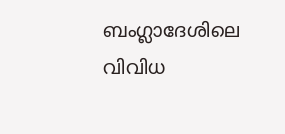ബംഗ്ലാദേശിലെ വിവിധ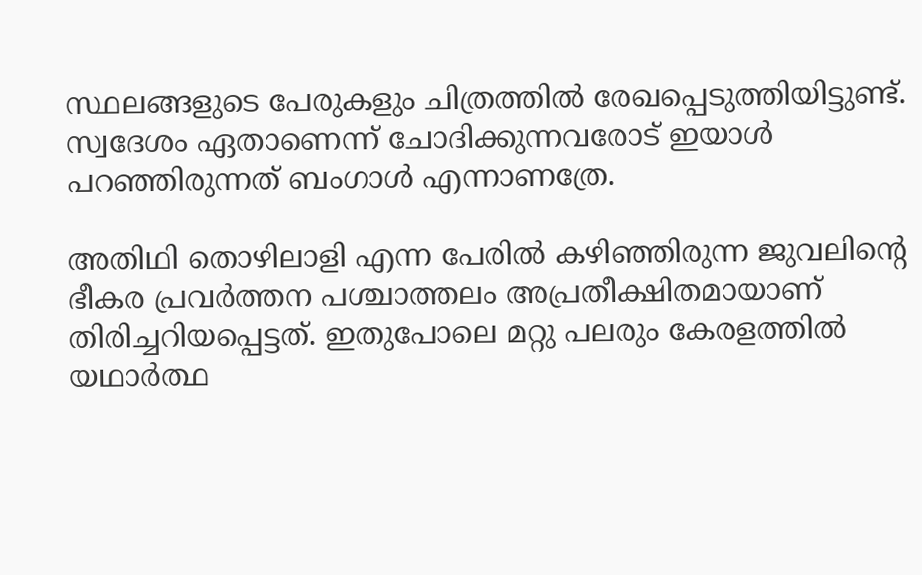സ്ഥലങ്ങളുടെ പേരുകളും ചിത്രത്തില്‍ രേഖപ്പെടുത്തിയിട്ടുണ്ട്. സ്വദേശം ഏതാണെന്ന് ചോദിക്കുന്നവരോട് ഇയാള്‍ പറഞ്ഞിരുന്നത് ബംഗാള്‍ എന്നാണത്രേ.

അതിഥി തൊഴിലാളി എന്ന പേരില്‍ കഴിഞ്ഞിരുന്ന ജുവലിന്റെ ഭീകര പ്രവര്‍ത്തന പശ്ചാത്തലം അപ്രതീക്ഷിതമായാണ് തിരിച്ചറിയപ്പെട്ടത്. ഇതുപോലെ മറ്റു പലരും കേരളത്തില്‍ യഥാര്‍ത്ഥ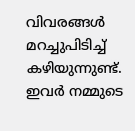വിവരങ്ങള്‍ മറച്ചുപിടിച്ച് കഴിയുന്നുണ്ട്. ഇവര്‍ നമ്മുടെ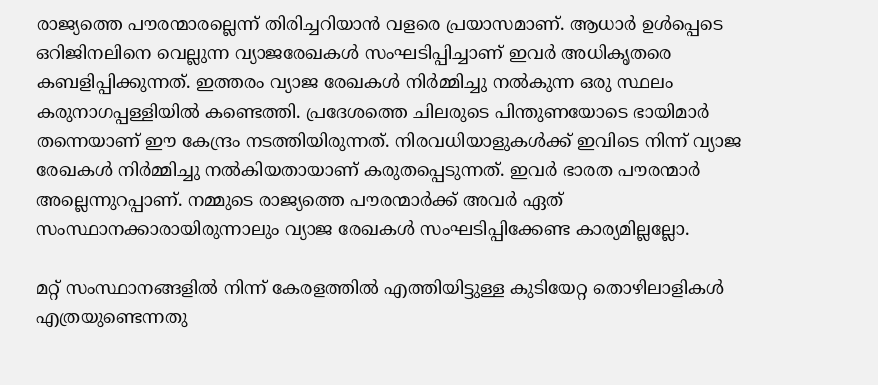രാജ്യത്തെ പൗരന്മാരല്ലെന്ന് തിരിച്ചറിയാന്‍ വളരെ പ്രയാസമാണ്. ആധാര്‍ ഉള്‍പ്പെടെ ഒറിജിനലിനെ വെല്ലുന്ന വ്യാജരേഖകള്‍ സംഘടിപ്പിച്ചാണ് ഇവര്‍ അധികൃതരെ കബളിപ്പിക്കുന്നത്. ഇത്തരം വ്യാജ രേഖകള്‍ നിര്‍മ്മിച്ചു നല്‍കുന്ന ഒരു സ്ഥലം കരുനാഗപ്പള്ളിയില്‍ കണ്ടെത്തി. പ്രദേശത്തെ ചിലരുടെ പിന്തുണയോടെ ഭായിമാര്‍ തന്നെയാണ് ഈ കേന്ദ്രം നടത്തിയിരുന്നത്. നിരവധിയാളുകള്‍ക്ക് ഇവിടെ നിന്ന് വ്യാജ രേഖകള്‍ നിര്‍മ്മിച്ചു നല്‍കിയതായാണ് കരുതപ്പെടുന്നത്. ഇവര്‍ ഭാരത പൗരന്മാര്‍ അല്ലെന്നുറപ്പാണ്. നമ്മുടെ രാജ്യത്തെ പൗരന്മാര്‍ക്ക് അവര്‍ ഏത് സംസ്ഥാനക്കാരായിരുന്നാലും വ്യാജ രേഖകള്‍ സംഘടിപ്പിക്കേണ്ട കാര്യമില്ലല്ലോ.

മറ്റ് സംസ്ഥാനങ്ങളില്‍ നിന്ന് കേരളത്തില്‍ എത്തിയിട്ടുള്ള കുടിയേറ്റ തൊഴിലാളികള്‍ എത്രയുണ്ടെന്നതു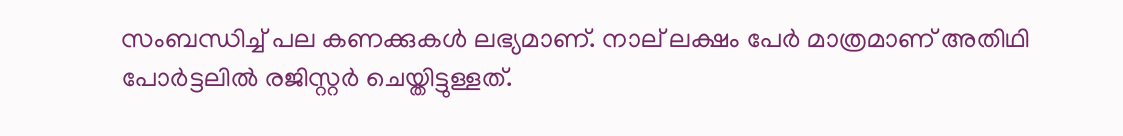സംബന്ധിച്ച് പല കണക്കുകള്‍ ലഭ്യമാണ്. നാല് ലക്ഷം പേര്‍ മാത്രമാണ് അതിഥി പോര്‍ട്ടലില്‍ രജിസ്റ്റര്‍ ചെയ്തിട്ടുള്ളത്.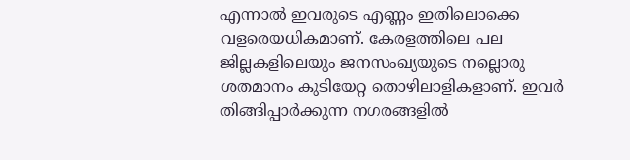എന്നാല്‍ ഇവരുടെ എണ്ണം ഇതിലൊക്കെ വളരെയധികമാണ്. കേരളത്തിലെ പല ജില്ലകളിലെയും ജനസംഖ്യയുടെ നല്ലൊരു ശതമാനം കുടിയേറ്റ തൊഴിലാളികളാണ്. ഇവര്‍ തിങ്ങിപ്പാര്‍ക്കുന്ന നഗരങ്ങളില്‍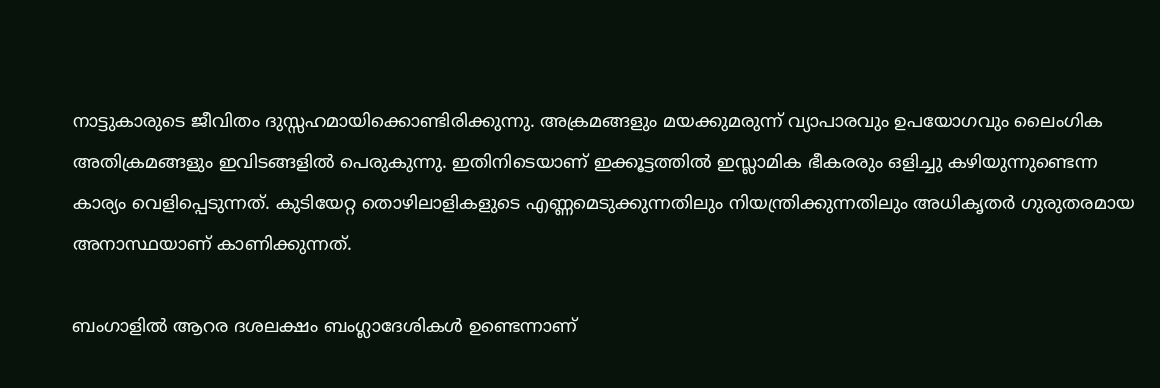നാട്ടുകാരുടെ ജീവിതം ദുസ്സഹമായിക്കൊണ്ടിരിക്കുന്നു. അക്രമങ്ങളും മയക്കുമരുന്ന് വ്യാപാരവും ഉപയോഗവും ലൈംഗിക അതിക്രമങ്ങളും ഇവിടങ്ങളില്‍ പെരുകുന്നു. ഇതിനിടെയാണ് ഇക്കൂട്ടത്തില്‍ ഇസ്ലാമിക ഭീകരരും ഒളിച്ചു കഴിയുന്നുണ്ടെന്ന കാര്യം വെളിപ്പെടുന്നത്. കുടിയേറ്റ തൊഴിലാളികളുടെ എണ്ണമെടുക്കുന്നതിലും നിയന്ത്രിക്കുന്നതിലും അധികൃതര്‍ ഗുരുതരമായ അനാസ്ഥയാണ് കാണിക്കുന്നത്.

ബംഗാളില്‍ ആറര ദശലക്ഷം ബംഗ്ലാദേശികള്‍ ഉണ്ടെന്നാണ്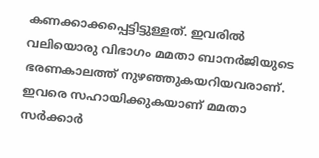കണക്കാക്കപ്പെട്ടിട്ടുള്ളത്. ഇവരില്‍ വലിയൊരു വിഭാഗം മമതാ ബാനര്‍ജിയുടെ ഭരണകാലത്ത് നുഴഞ്ഞുകയറിയവരാണ്. ഇവരെ സഹായിക്കുകയാണ് മമതാ സര്‍ക്കാര്‍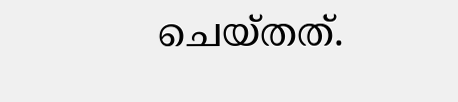ചെയ്തത്.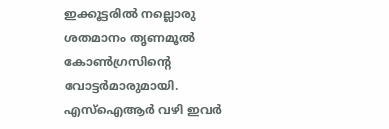ഇക്കൂട്ടരില്‍ നല്ലൊരു ശതമാനം തൃണമൂല്‍ കോണ്‍ഗ്രസിന്റെ വോട്ടര്‍മാരുമായി. എസ്‌ഐആര്‍ വഴി ഇവര്‍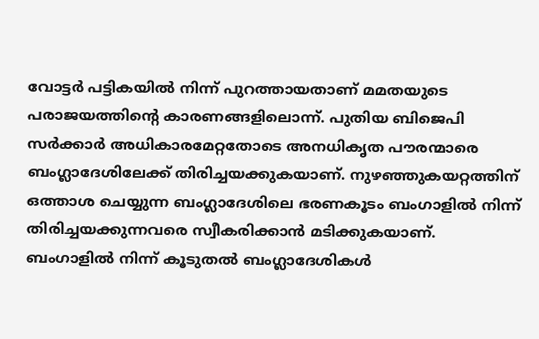വോട്ടര്‍ പട്ടികയില്‍ നിന്ന് പുറത്തായതാണ് മമതയുടെ പരാജയത്തിന്റെ കാരണങ്ങളിലൊന്ന്. പുതിയ ബിജെപി സര്‍ക്കാര്‍ അധികാരമേറ്റതോടെ അനധികൃത പൗരന്മാരെ ബംഗ്ലാദേശിലേക്ക് തിരിച്ചയക്കുകയാണ്. നുഴഞ്ഞുകയറ്റത്തിന് ഒത്താശ ചെയ്യുന്ന ബംഗ്ലാദേശിലെ ഭരണകൂടം ബംഗാളില്‍ നിന്ന് തിരിച്ചയക്കുന്നവരെ സ്വീകരിക്കാന്‍ മടിക്കുകയാണ്. ബംഗാളില്‍ നിന്ന് കൂടുതല്‍ ബംഗ്ലാദേശികള്‍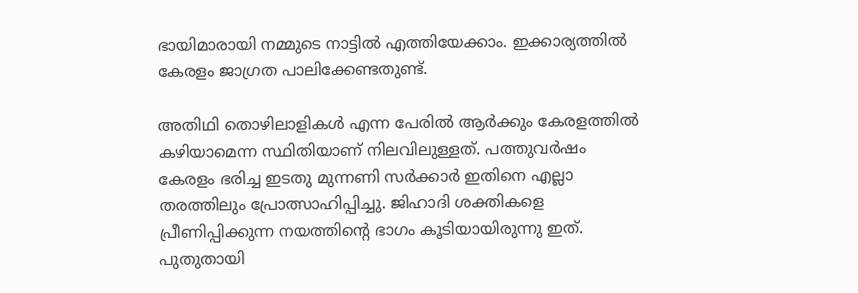ഭായിമാരായി നമ്മുടെ നാട്ടില്‍ എത്തിയേക്കാം. ഇക്കാര്യത്തില്‍ കേരളം ജാഗ്രത പാലിക്കേണ്ടതുണ്ട്.

അതിഥി തൊഴിലാളികള്‍ എന്ന പേരില്‍ ആര്‍ക്കും കേരളത്തില്‍ കഴിയാമെന്ന സ്ഥിതിയാണ് നിലവിലുള്ളത്. പത്തുവര്‍ഷം കേരളം ഭരിച്ച ഇടതു മുന്നണി സര്‍ക്കാര്‍ ഇതിനെ എല്ലാ തരത്തിലും പ്രോത്സാഹിപ്പിച്ചു. ജിഹാദി ശക്തികളെ പ്രീണിപ്പിക്കുന്ന നയത്തിന്റെ ഭാഗം കൂടിയായിരുന്നു ഇത്. പുതുതായി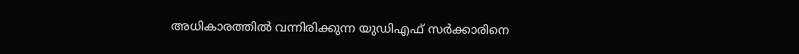അധികാരത്തില്‍ വന്നിരിക്കുന്ന യുഡിഎഫ് സര്‍ക്കാരിനെ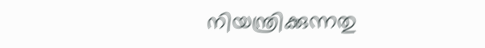നിയന്ത്രിക്കുന്നതു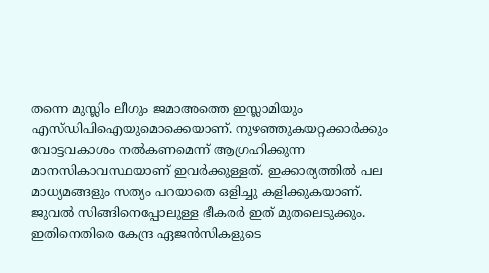തന്നെ മുസ്ലിം ലീഗും ജമാഅത്തെ ഇസ്ലാമിയും എസ്ഡിപിഐയുമൊക്കെയാണ്. നുഴഞ്ഞുകയറ്റക്കാര്‍ക്കും വോട്ടവകാശം നല്‍കണമെന്ന് ആഗ്രഹിക്കുന്ന മാനസികാവസ്ഥയാണ് ഇവര്‍ക്കുള്ളത്. ഇക്കാര്യത്തില്‍ പല മാധ്യമങ്ങളും സത്യം പറയാതെ ഒളിച്ചു കളിക്കുകയാണ്. ജുവല്‍ സിങ്ങിനെപ്പോലുള്ള ഭീകരര്‍ ഇത് മുതലെടുക്കും. ഇതിനെതിരെ കേന്ദ്ര ഏജന്‍സികളുടെ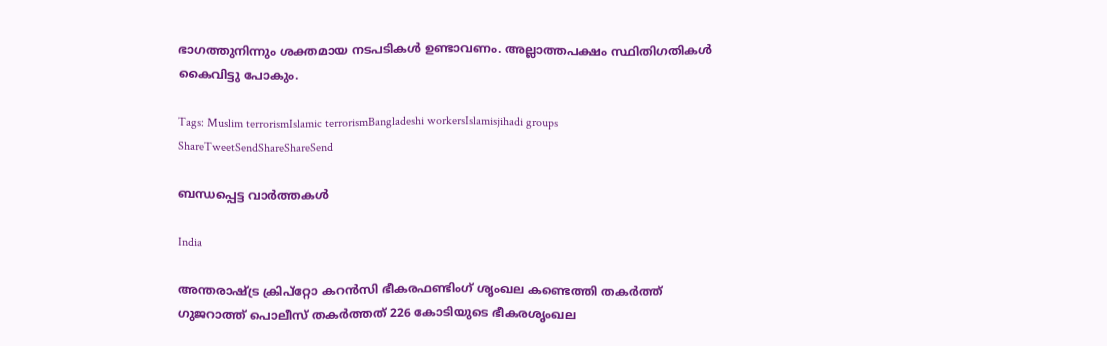ഭാഗത്തുനിന്നും ശക്തമായ നടപടികള്‍ ഉണ്ടാവണം. അല്ലാത്തപക്ഷം സ്ഥിതിഗതികള്‍ കൈവിട്ടു പോകും.

Tags: Muslim terrorismIslamic terrorismBangladeshi workersIslamisjihadi groups
ShareTweetSendShareShareSend

ബന്ധപ്പെട്ട വാര്‍ത്തകള്‍

India

അന്തരാഷ്‌ട്ര ക്രിപ്റ്റോ കറന്‍സി ഭീകരഫണ്ടിംഗ് ശൃംഖല കണ്ടെത്തി തകര്‍ത്ത് ഗുജറാത്ത് പൊലീസ് തകര്‍ത്തത് 226 കോടിയുടെ ഭീകരശൃംഖല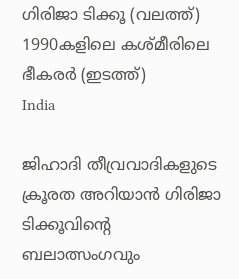ഗിരിജാ ടിക്കൂ (വലത്ത്) 1990കളിലെ കശ്മീരിലെ ഭീകരര്‍ (ഇടത്ത്)
India

ജിഹാദി തീവ്രവാദികളുടെ ക്രൂരത അറിയാന്‍ ഗിരിജാ ടിക്കൂവിന്റെ ബലാത്സംഗവും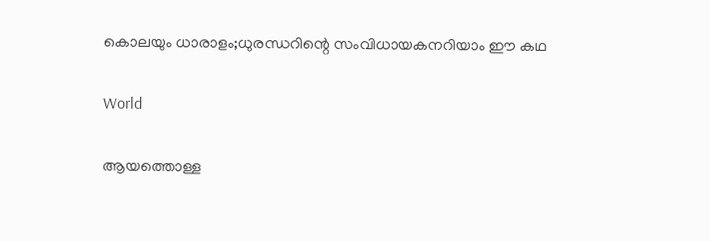കൊലയും ധാരാളം;ധുരന്ധറിന്റെ സംവിധായകനറിയാം ഈ കഥ

World

ആയത്തൊള്ള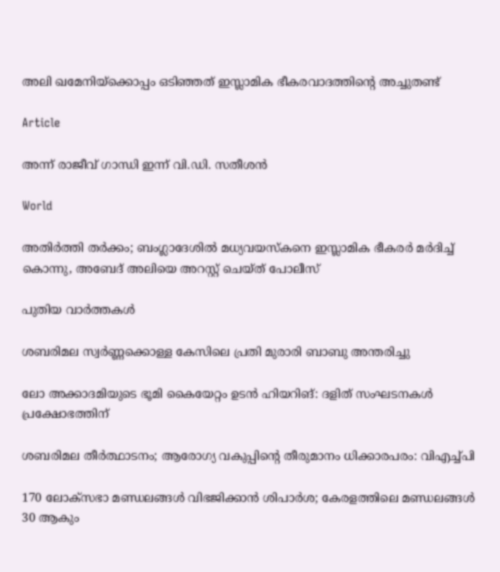അലി ഖമേനിയ്‌ക്കൊപ്പം ഒടിഞ്ഞത് ഇസ്ലാമിക ഭീകരവാദത്തിന്റെ അച്ചുതണ്ട്

Article

അന്ന് രാജീവ് ഗാന്ധി ഇന്ന് വി.ഡി. സതീശന്‍

World

അതിര്‍ത്തി തര്‍ക്കം; ബംഗ്ലാദേശില്‍ മധ്യവയസ്‌കനെ ഇസ്ലാമിക ഭീകരര്‍ മര്‍ദിച്ച് കൊന്നു, അബേദ് അലിയെ അറസ്റ്റ് ചെയ്ത് പോലീസ്

പുതിയ വാര്‍ത്തകള്‍

ശബരിമല സ്വർണ്ണക്കൊള്ള കേസിലെ പ്രതി മുരാരി ബാബു അന്തരിച്ചു

ലോ അക്കാദമിയുടെ ഭൂമി കൈയേറ്റം ഉടന്‍ ഹിയറിങ്: ദളിത് സംഘടനകള്‍ പ്രക്ഷോഭത്തിന്

ശബരിമല തീര്‍ത്ഥാടനം; ആരോഗ്യ വകുപ്പിന്റെ തീരുമാനം ധിക്കാരപരം: വിഎച്ച്പി

170 ലോക്‌സഭാ മണ്ഡലങ്ങള്‍ വിഭജിക്കാന്‍ ശിപാര്‍ശ; കേരളത്തിലെ മണ്ഡലങ്ങള്‍ 30 ആകും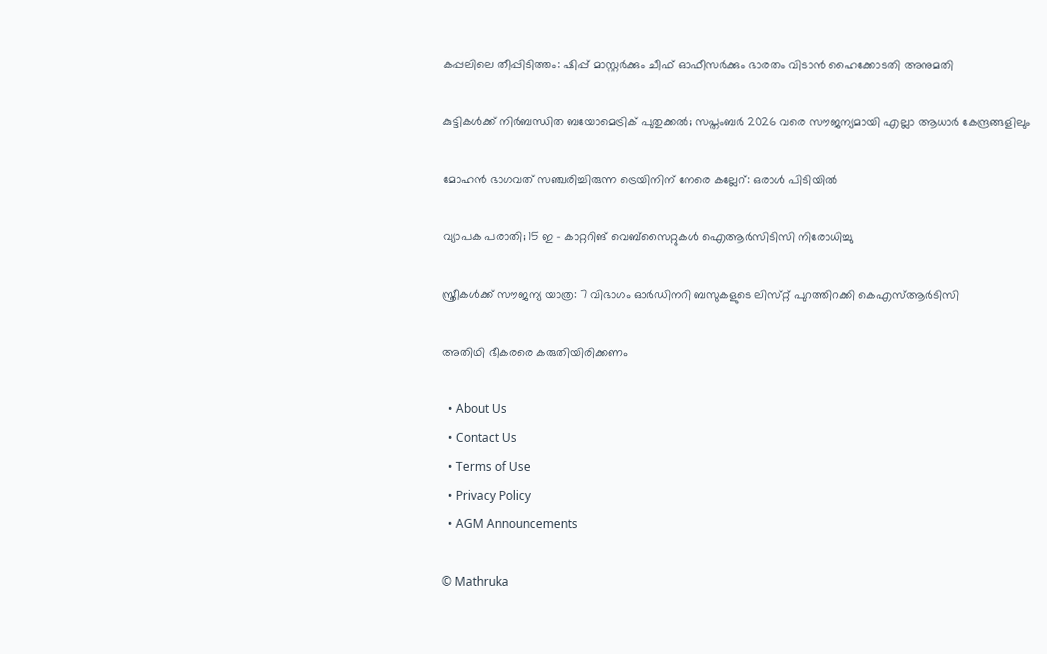കപ്പലിലെ തീപ്പിടിത്തം: ഷിപ്പ് മാസ്റ്റര്‍ക്കും ചീഫ് ഓഫീസര്‍ക്കും ഭാരതം വിടാന്‍ ഹൈക്കോടതി അനുമതി

കുട്ടികള്‍ക്ക് നിര്‍ബന്ധിത ബയോമെട്രിക് പുതുക്കല്‍; സപ്തംബര്‍ 2026 വരെ സൗജന്യമായി എല്ലാ ആധാര്‍ കേന്ദ്രങ്ങളിലും

മോഹന്‍ ഭാഗവത് സഞ്ചരിച്ചിരുന്ന ട്രെയിനിന് നേരെ കല്ലേറ്: ഒരാള്‍ പിടിയില്‍

വ്യാപക പരാതി; 15 ഇ – കാറ്ററിങ് വെബ്‌സൈറ്റുകള്‍ ഐആര്‍സിടിസി നിരോധിച്ചു

സ്ത്രീകൾക്ക് സൗജന്യ യാത്ര: 7 വിഭാഗം ഓർഡിനറി ബസുകളുടെ ലിസ്‌റ്റ് പുറത്തിറക്കി കെഎസ്ആർടിസി

അതിഥി ഭീകരരെ കരുതിയിരിക്കണം

  • About Us
  • Contact Us
  • Terms of Use
  • Privacy Policy
  • AGM Announcements

© Mathruka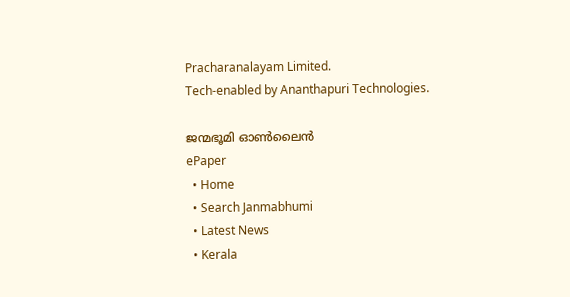Pracharanalayam Limited.
Tech-enabled by Ananthapuri Technologies.

ജന്മഭൂമി ഓണ്‍ലൈന്‍
ePaper
  • Home
  • Search Janmabhumi
  • Latest News
  • Kerala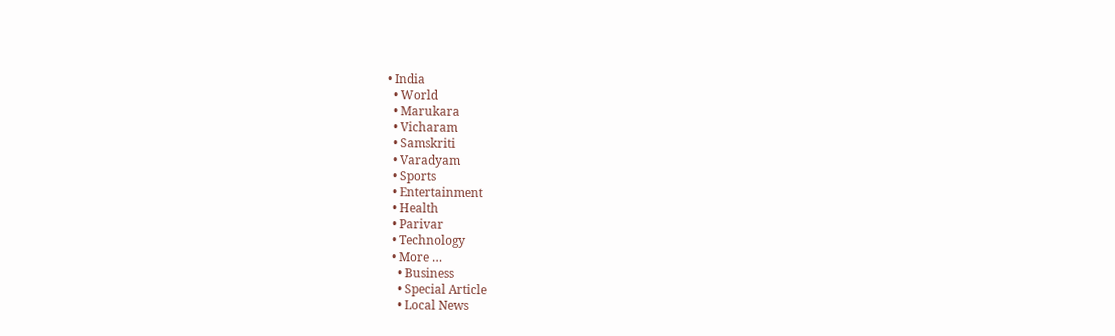• India
  • World
  • Marukara
  • Vicharam
  • Samskriti
  • Varadyam
  • Sports
  • Entertainment
  • Health
  • Parivar
  • Technology
  • More …
    • Business
    • Special Article
    • Local News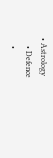• Astrology
    • Defence
    •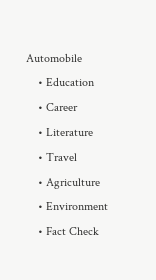Automobile
    • Education
    • Career
    • Literature
    • Travel
    • Agriculture
    • Environment
    • Fact Check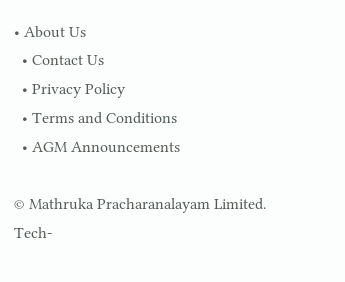• About Us
  • Contact Us
  • Privacy Policy
  • Terms and Conditions
  • AGM Announcements

© Mathruka Pracharanalayam Limited.
Tech-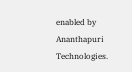enabled by Ananthapuri Technologies.